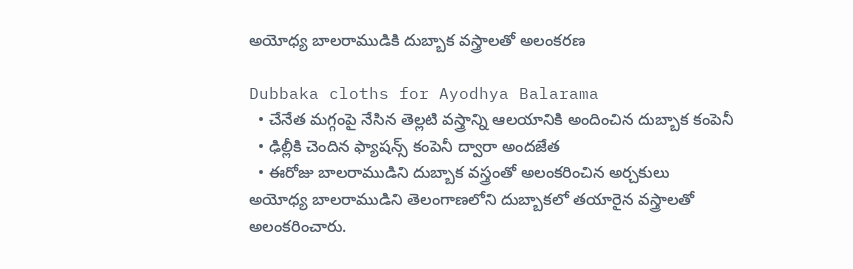అయోధ్య బాలరాముడికి దుబ్బాక వస్త్రాలతో అలంకరణ

Dubbaka cloths for Ayodhya Balarama
  • చేనేత మగ్గంపై నేసిన తెల్లటి వస్త్రాన్ని ఆలయానికి అందించిన దుబ్బాక కంపెనీ
  • ఢిల్లీకి చెందిన ఫ్యాషన్స్ కంపెనీ ద్వారా అందజేత
  • ఈరోజు బాలరాముడిని దుబ్బాక వస్త్రంతో అలంకరించిన అర్చకులు
అయోధ్య బాలరాముడిని తెలంగాణలోని దుబ్బాకలో తయారైన వస్త్రాలతో అలంకరించారు.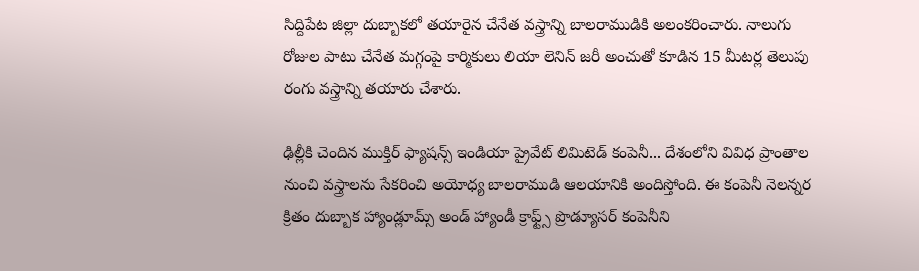సిద్దిపేట జిల్లా దుబ్బాకలో తయారైన చేనేత వస్త్రాన్ని బాలరాముడికి అలంకరించారు. నాలుగు రోజుల పాటు చేనేత మగ్గంపై కార్మికులు లియా లెనిన్ జరీ అంచుతో కూడిన 15 మీటర్ల తెలుపు రంగు వస్త్రాన్ని తయారు చేశారు.

ఢిల్లీకి చెందిన ముక్తిర్ ఫ్యాషన్స్ ఇండియా ప్రైవేట్ లిమిటెడ్ కంపెనీ... దేశంలోని వివిధ ప్రాంతాల నుంచి వస్త్రాలను సేకరించి అయోధ్య బాలరాముడి ఆలయానికి అందిస్తోంది. ఈ కంపెనీ నెలన్నర క్రితం దుబ్బాక హ్యాండ్లూమ్స్ అండ్ హ్యాండీ క్రాఫ్ట్స్ ప్రొడ్యూసర్ కంపెనీని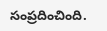సంప్రదించింది.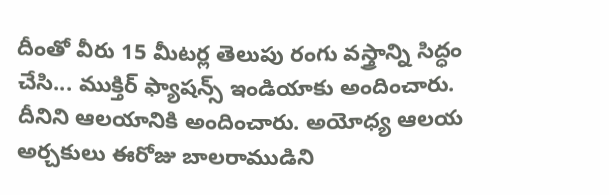దీంతో వీరు 15 మీటర్ల తెలుపు రంగు వస్త్రాన్ని సిద్ధం చేసి... ముక్తిర్ ఫ్యాషన్స్ ఇండియాకు అందించారు. దీనిని ఆలయానికి అందించారు. అయోధ్య ఆలయ అర్చకులు ఈరోజు బాలరాముడిని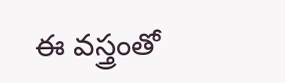ఈ వస్త్రంతో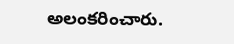అలంకరించారు.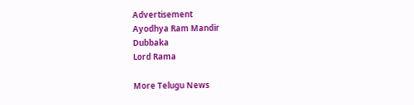Advertisement
Ayodhya Ram Mandir
Dubbaka
Lord Rama

More Telugu News